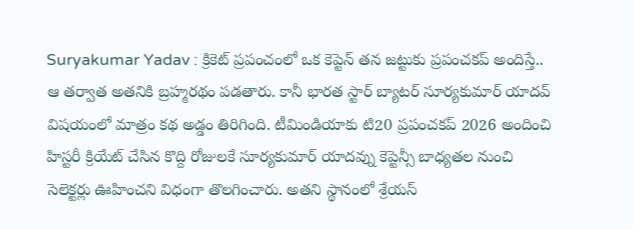Suryakumar Yadav : క్రికెట్ ప్రపంచంలో ఒక కెప్టెన్ తన జట్టుకు ప్రపంచకప్ అందిస్తే.. ఆ తర్వాత అతనికి బ్రహ్మరథం పడతారు. కానీ భారత స్టార్ బ్యాటర్ సూర్యకుమార్ యాదవ్ విషయంలో మాత్రం కథ అడ్డం తిరిగింది. టీమిండియాకు టి20 ప్రపంచకప్ 2026 అందించి హిస్టరీ క్రియేట్ చేసిన కొద్ది రోజులకే సూర్యకుమార్ యాదవ్ను కెప్టెన్సీ బాధ్యతల నుంచి సెలెక్టర్లు ఊహించని విధంగా తొలగించారు. అతని స్థానంలో శ్రేయస్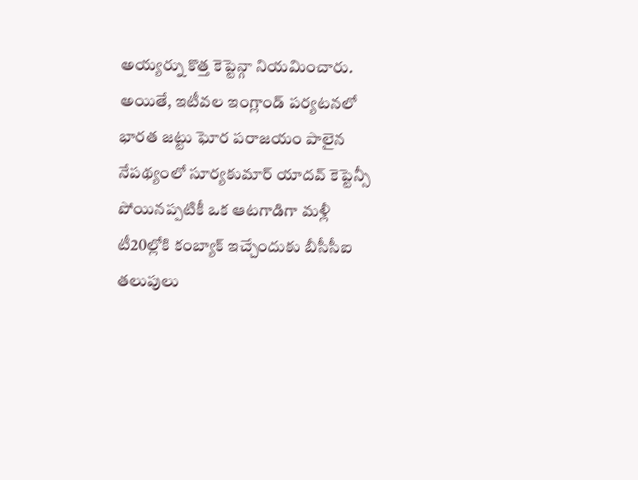అయ్యర్ను కొత్త కెప్టెన్గా నియమించారు. అయితే, ఇటీవల ఇంగ్లాండ్ పర్యటనలో భారత జట్టు ఘోర పరాజయం పాలైన నేపథ్యంలో సూర్యకుమార్ యాదవ్ కెప్టెన్సీ పోయినప్పటికీ ఒక ఆటగాడిగా మళ్లీ టీ20ల్లోకి కంబ్యాక్ ఇచ్చేందుకు బీసీసీఐ తలుపులు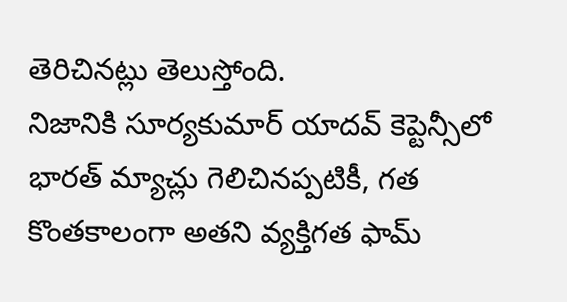తెరిచినట్లు తెలుస్తోంది.
నిజానికి సూర్యకుమార్ యాదవ్ కెప్టెన్సీలో భారత్ మ్యాచ్లు గెలిచినప్పటికీ, గత కొంతకాలంగా అతని వ్యక్తిగత ఫామ్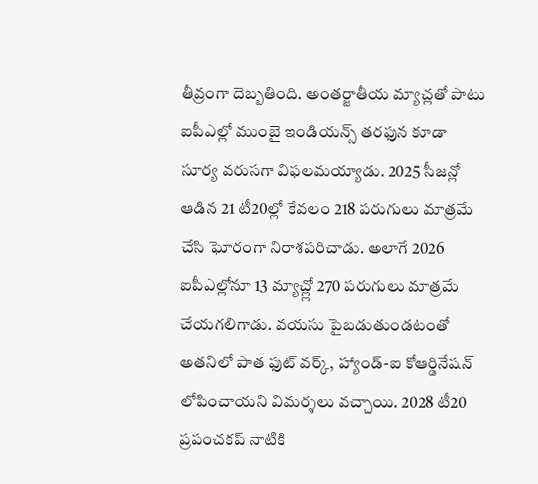తీవ్రంగా దెబ్బతింది. అంతర్జాతీయ మ్యాచ్లతో పాటు ఐపీఎల్లో ముంబై ఇండియన్స్ తరఫున కూడా సూర్య వరుసగా విఫలమయ్యాడు. 2025 సీజన్లో ఆడిన 21 టీ20ల్లో కేవలం 218 పరుగులు మాత్రమే చేసి ఘోరంగా నిరాశపరిచాడు. అలాగే 2026 ఐపీఎల్లోనూ 13 మ్యాచ్ల్లో 270 పరుగులు మాత్రమే చేయగలిగాడు. వయసు పైబడుతుండటంతో అతనిలో పాత ఫుట్ వర్క్, హ్యాండ్-ఐ కోఆర్డినేషన్ లోపించాయని విమర్శలు వచ్చాయి. 2028 టీ20 ప్రపంచకప్ నాటికి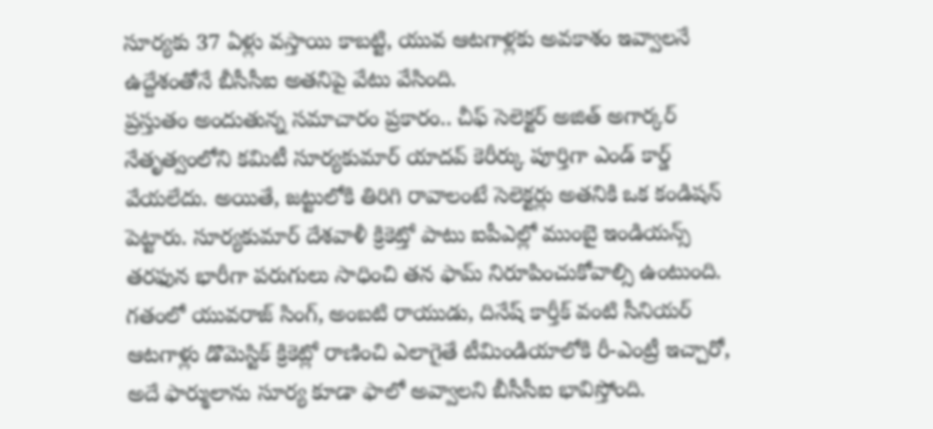సూర్యకు 37 ఏళ్లు వస్తాయి కాబట్టి, యువ ఆటగాళ్లకు అవకాశం ఇవ్వాలనే ఉద్దేశంతోనే బీసీసీఐ అతనిపై వేటు వేసింది.
ప్రస్తుతం అందుతున్న సమాచారం ప్రకారం.. చీఫ్ సెలెక్టర్ అజిత్ అగార్కర్ నేతృత్వంలోని కమిటీ సూర్యకుమార్ యాదవ్ కెరీర్కు పూర్తిగా ఎండ్ కార్డ్ వేయలేదు. అయితే, జట్టులోకి తిరిగి రావాలంటే సెలెక్టర్లు అతనికి ఒక కండిషన్ పెట్టారు. సూర్యకుమార్ దేశవాళీ క్రికెట్తో పాటు ఐపీఎల్లో ముంబై ఇండియన్స్ తరఫున భారీగా పరుగులు సాధించి తన ఫామ్ నిరూపించుకోవాల్సి ఉంటుంది. గతంలో యువరాజ్ సింగ్, అంబటి రాయుడు, దినేష్ కార్తీక్ వంటి సీనియర్ ఆటగాళ్లు డొమెస్టిక్ క్రికెట్లో రాణించి ఎలాగైతే టీమిండియాలోకి రీ-ఎంట్రీ ఇచ్చారో, అదే ఫార్ములాను సూర్య కూడా ఫాలో అవ్వాలని బీసీసీఐ భావిస్తోంది.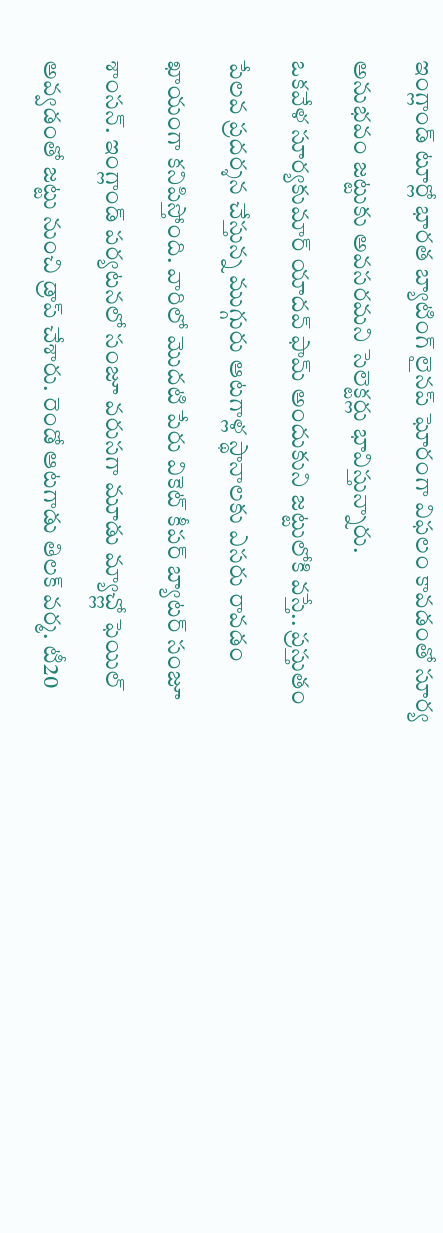ఇంగ్లాండ్ టూర్లో భారత బ్యాటింగ్ లైనప్ ఘోరంగా విఫలం కావడంతో సూర్య అనుభవం జట్టుకు అవసరమని సెలెక్టర్లు భావిస్తున్నారు.
ఒకవేళ సూర్యకుమార్ యాదవ్ ఫామ్ అందుకుని జట్టులోకి వస్తే.. ప్రస్తుతం పేలవ ప్రదర్శన చేస్తున్న ముగ్గురు ఆటగాళ్ల స్థానాలకు ఎసరు రావడం ఖాయంగా కనిపిస్తోంది. వారిలో మొదటి పేరు వికెట్ కీపర్ బ్యాటర్ సంజూ శాంసన్. ఇంగ్లాండ్ పర్యటనలో సంజూ వరుసగా మూడు మ్యాచ్ల్లో ఫెయిల్ అవ్వడంతో జట్టు నుంచి డ్రాప్ చేశారు. రెండో ఆటగాడు తిలక్ వర్మ. టీ20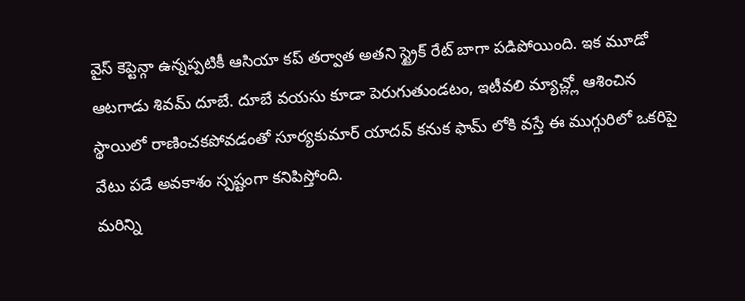వైస్ కెప్టెన్గా ఉన్నప్పటికీ ఆసియా కప్ తర్వాత అతని స్ట్రైక్ రేట్ బాగా పడిపోయింది. ఇక మూడో ఆటగాడు శివమ్ దూబే. దూబే వయసు కూడా పెరుగుతుండటం, ఇటీవలి మ్యాచ్ల్లో ఆశించిన స్థాయిలో రాణించకపోవడంతో సూర్యకుమార్ యాదవ్ కనుక ఫామ్ లోకి వస్తే ఈ ముగ్గురిలో ఒకరిపై వేటు పడే అవకాశం స్పష్టంగా కనిపిస్తోంది.
మరిన్ని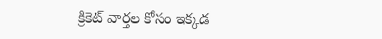క్రికెట్ వార్తల కోసం ఇక్కడ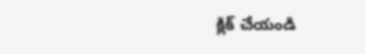క్లిక్ చేయండి